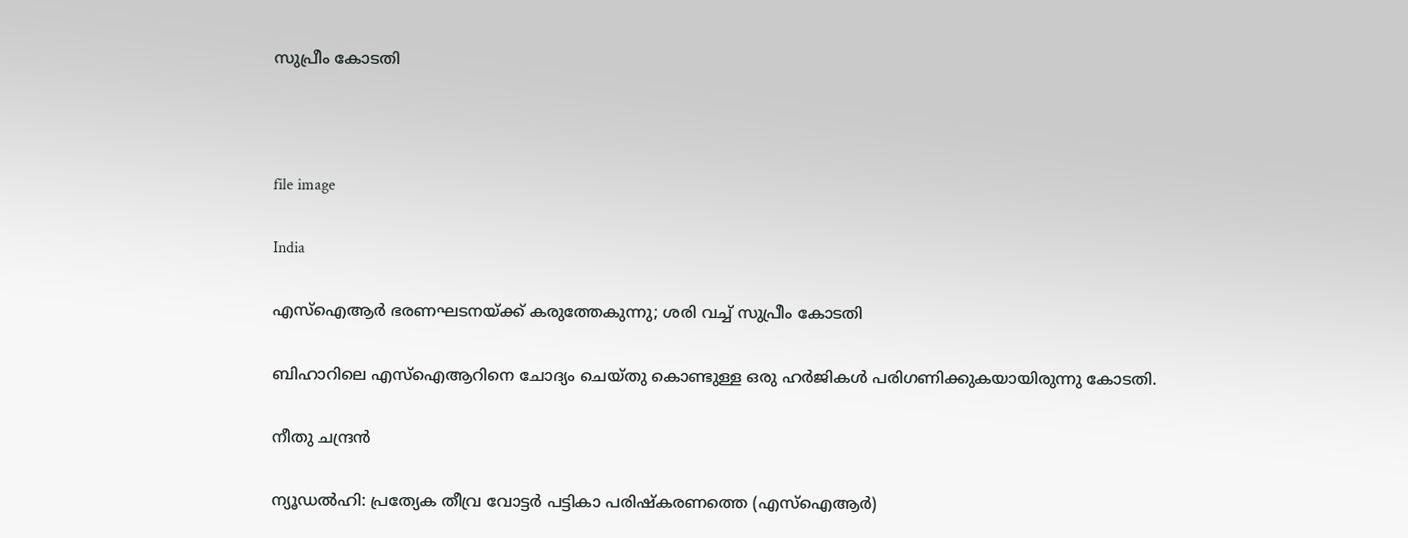സുപ്രീം കോടതി



file image

India

എസ്ഐആർ ഭരണഘടനയ്ക്ക് കരുത്തേകുന്നു; ശരി വച്ച് സുപ്രീം കോടതി

ബിഹാറിലെ എസ്ഐആറിനെ ചോദ്യം ചെയ്തു കൊണ്ടുള്ള ഒരു ഹർജികൾ പരിഗണിക്കുകയായിരുന്നു കോടതി.

നീതു ചന്ദ്രൻ

ന്യൂഡൽഹി: പ്രത്യേക തീവ്ര വോട്ടർ പട്ടികാ പരിഷ്കരണത്തെ (എസ്ഐആർ)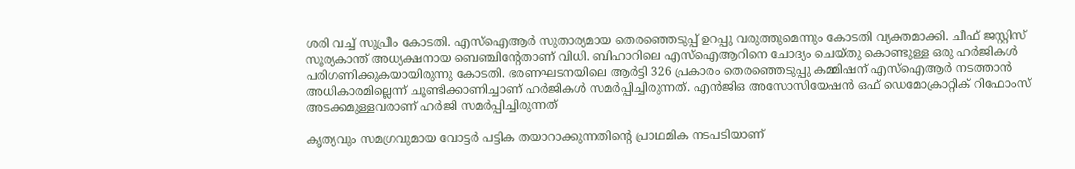ശരി വച്ച് സുപ്രീം കോടതി. എസ്ഐആർ സുതാര്യമായ തെരഞ്ഞെടുപ്പ് ഉറപ്പു വരുത്തുമെന്നും കോടതി വ്യക്തമാക്കി. ചീഫ് ജസ്റ്റിസ് സൂര്യകാന്ത് അധ്യക്ഷനായ ബെഞ്ചിന്‍റേതാണ് വിധി. ബിഹാറിലെ എസ്ഐആറിനെ ചോദ്യം ചെയ്തു കൊണ്ടുള്ള ഒരു ഹർജികൾ പരിഗണിക്കുകയായിരുന്നു കോടതി. ഭരണഘടനയിലെ ആർട്ടി 326 പ്രകാരം തെരഞ്ഞെടുപ്പു കമ്മിഷന് എസ്ഐആർ നടത്താൻ അധികാരമില്ലെന്ന് ചൂണ്ടിക്കാണിച്ചാണ് ഹർജികൾ സമർപ്പിച്ചിരുന്നത്. എൻജിഒ അസോസിയേഷൻ ഒഫ് ഡെമോക്രാറ്റിക് റിഫോംസ് അടക്കമുള്ളവരാണ് ഹർജി സമർപ്പിച്ചിരുന്നത്

കൃത്യവും സമഗ്രവുമായ വോട്ടർ പട്ടിക തയാറാക്കുന്നതിന്‍റെ പ്രാഥമിക നടപടിയാണ്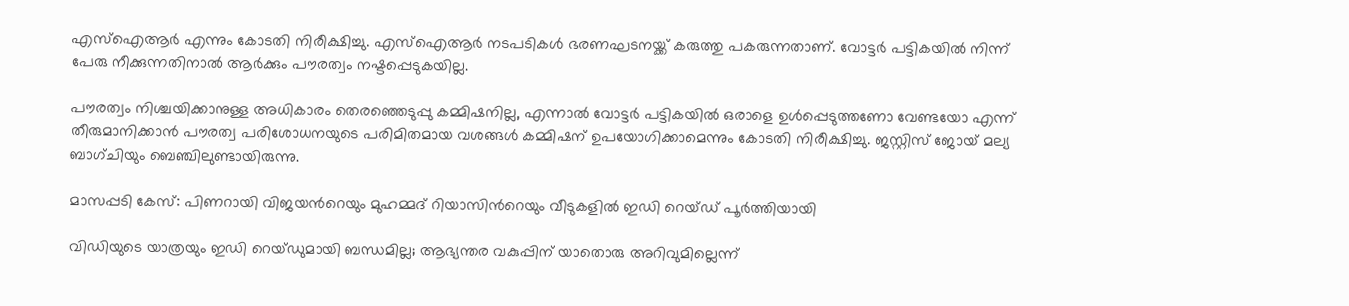എസ്ഐആർ എന്നും കോടതി നിരീക്ഷിച്ചു. എസ്ഐആർ നടപടികൾ ഭരണഘടനയ്ക്ക് കരുത്തു പകരുന്നതാണ്. വോട്ടർ പട്ടികയിൽ നിന്ന് പേരു നീക്കുന്നതിനാൽ ആർക്കും പൗരത്വം നഷ്ടപ്പെടുകയില്ല.

പൗരത്വം നിശ്ചയിക്കാനുള്ള അധികാരം തെരഞ്ഞെടുപ്പു കമ്മിഷനില്ല, എന്നാൽ വോട്ടർ പട്ടികയിൽ ഒരാളെ ഉൾപ്പെടുത്തണോ വേണ്ടയോ എന്ന് തീരുമാനിക്കാൻ പൗരത്വ പരിശോധനയുടെ പരിമിതമായ വശങ്ങൾ കമ്മിഷന് ഉപയോഗിക്കാമെന്നും കോടതി നിരീക്ഷിച്ചു. ജസ്റ്റിസ് ജോയ് മല്യ ബാഗ്ചിയും ബെഞ്ചിലുണ്ടായിരുന്നു.

മാസപ്പടി കേസ്: പിണറായി വിജയന്‍റെയും മുഹമ്മദ് റിയാസിന്‍റെയും വീടുകളിൽ ഇഡി റെയ്ഡ് പൂർത്തിയായി

വിഡിയുടെ യാത്രയും ഇഡി റെയ്ഡുമായി ബന്ധമില്ല; ആഭ്യന്തര വകുപ്പിന് യാതൊരു അറിവുമില്ലെന്ന്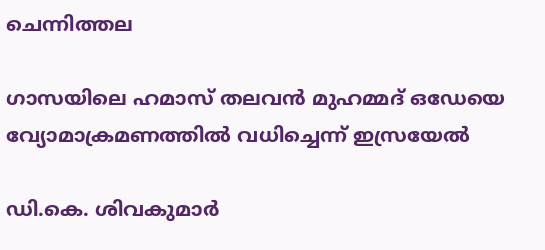ചെന്നിത്തല

ഗാസയിലെ ഹമാസ് തലവൻ മുഹമ്മദ് ഒഡേയെ വ്യോമാക്രമണത്തിൽ വധിച്ചെന്ന് ഇസ്രയേൽ

ഡി.കെ. ശിവകുമാർ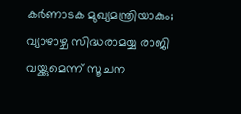കർണാടക മുഖ്യമന്ത്രിയാകും; വ്യാഴാഴ്ച സിദ്ധരാമയ്യ രാജി വയ്ക്കുമെന്ന് സൂചന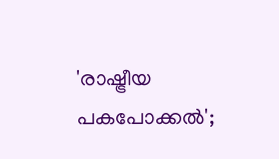'രാഷ്ട്രീയ പകപോക്കൽ';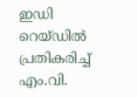ഇഡി റെയ്‌ഡിൽ പ്രതികരിച്ച് എം.വി.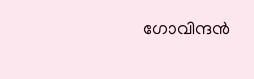ഗോവിന്ദൻ